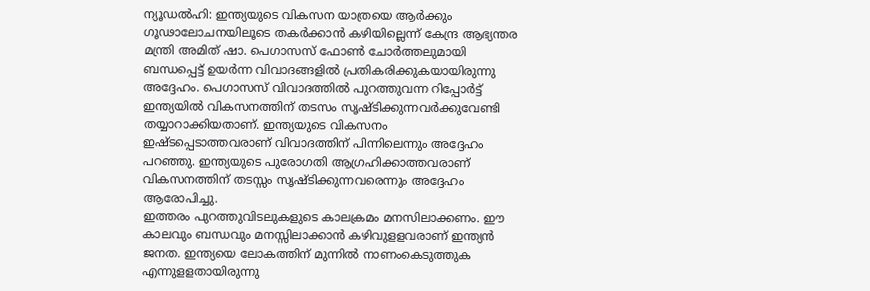ന്യൂഡൽഹി: ഇന്ത്യയുടെ വികസന യാത്രയെ ആർക്കും ഗൂഢാലോചനയിലൂടെ തകർക്കാൻ കഴിയില്ലെന്ന് കേന്ദ്ര ആഭ്യന്തര മന്ത്രി അമിത് ഷാ. പെഗാസസ് ഫോൺ ചോർത്തലുമായി ബന്ധപ്പെട്ട് ഉയർന്ന വിവാദങ്ങളിൽ പ്രതികരിക്കുകയായിരുന്നു അദ്ദേഹം. പെഗാസസ് വിവാദത്തിൽ പുറത്തുവന്ന റിപ്പോർട്ട് ഇന്ത്യയിൽ വികസനത്തിന് തടസം സൃഷ്ടിക്കുന്നവർക്കുവേണ്ടി തയ്യാറാക്കിയതാണ്. ഇന്ത്യയുടെ വികസനം ഇഷ്ടപ്പെടാത്തവരാണ് വിവാദത്തിന് പിന്നിലെന്നും അദ്ദേഹം പറഞ്ഞു. ഇന്ത്യയുടെ പുരോഗതി ആഗ്രഹിക്കാത്തവരാണ് വികസനത്തിന് തടസ്സം സൃഷ്ടിക്കുന്നവരെന്നും അദ്ദേഹം ആരോപിച്ചു.
ഇത്തരം പുറത്തുവിടലുകളുടെ കാലക്രമം മനസിലാക്കണം. ഈ കാലവും ബന്ധവും മനസ്സിലാക്കാൻ കഴിവുളളവരാണ് ഇന്ത്യൻ ജനത. ഇന്ത്യയെ ലോകത്തിന് മുന്നിൽ നാണംകെടുത്തുക എന്നുളളതായിരുന്നു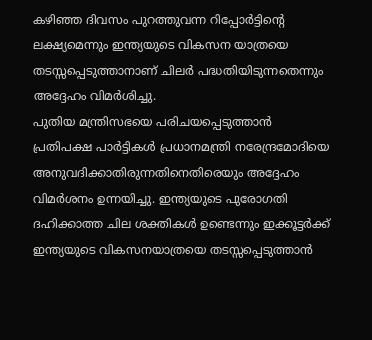കഴിഞ്ഞ ദിവസം പുറത്തുവന്ന റിപ്പോർട്ടിന്റെ ലക്ഷ്യമെന്നും ഇന്ത്യയുടെ വികസന യാത്രയെ തടസ്സപ്പെടുത്താനാണ് ചിലർ പദ്ധതിയിടുന്നതെന്നും അദ്ദേഹം വിമർശിച്ചു.
പുതിയ മന്ത്രിസഭയെ പരിചയപ്പെടുത്താൻ പ്രതിപക്ഷ പാർട്ടികൾ പ്രധാനമന്ത്രി നരേന്ദ്രമോദിയെ അനുവദിക്കാതിരുന്നതിനെതിരെയും അദ്ദേഹം വിമർശനം ഉന്നയിച്ചു. ഇന്ത്യയുടെ പുരോഗതി ദഹിക്കാത്ത ചില ശക്തികൾ ഉണ്ടെന്നും ഇക്കൂട്ടർക്ക് ഇന്ത്യയുടെ വികസനയാത്രയെ തടസ്സപ്പെടുത്താൻ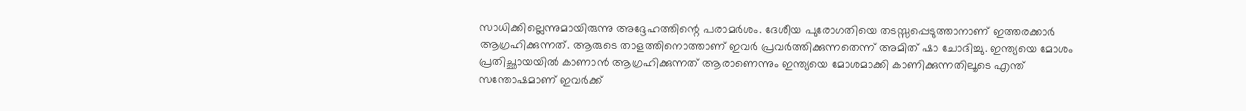സാധിക്കില്ലെന്നുമായിരുന്നു അദ്ദേഹത്തിന്റെ പരാമർശം. ദേശീയ പുരോഗതിയെ തടസ്സപ്പെടുത്താനാണ് ഇത്തരക്കാർ ആഗ്രഹിക്കുന്നത്. ആരുടെ താളത്തിനൊത്താണ് ഇവർ പ്രവർത്തിക്കുന്നതെന്ന് അമിത് ഷാ ചോദിച്ചു. ഇന്ത്യയെ മോശം പ്രതിച്ഛായയിൽ കാണാൻ ആഗ്രഹിക്കുന്നത് ആരാണെന്നും ഇന്ത്യയെ മോശമാക്കി കാണിക്കുന്നതിലൂടെ എന്ത് സന്തോഷമാണ് ഇവർക്ക്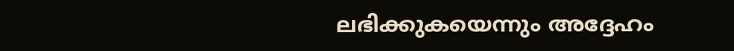ലഭിക്കുകയെന്നും അദ്ദേഹം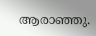ആരാഞ്ഞു.